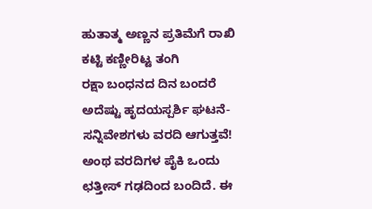ಹುತಾತ್ಮ ಅಣ್ಣನ ಪ್ರತಿಮೆಗೆ ರಾಖಿ ಕಟ್ಟಿ ಕಣ್ಣೀರಿಟ್ಟ ತಂಗಿ
ರಕ್ಷಾ ಬಂಧನದ ದಿನ ಬಂದರೆ ಅದೆಷ್ಟು ಹೃದಯಸ್ಪರ್ಶಿ ಘಟನೆ- ಸನ್ನಿವೇಶಗಳು ವರದಿ ಆಗುತ್ತವೆ! ಅಂಥ ವರದಿಗಳ ಪೈಕಿ ಒಂದು ಛತ್ತೀಸ್ ಗಢದಿಂದ ಬಂದಿದೆ. ಈ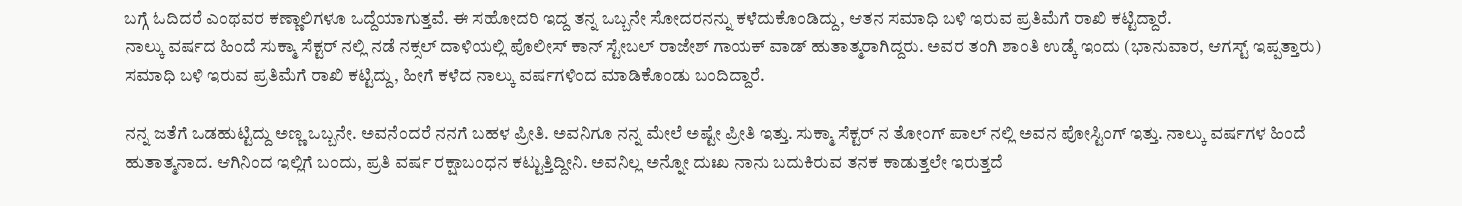ಬಗ್ಗೆ ಓದಿದರೆ ಎಂಥವರ ಕಣ್ಣಾಲಿಗಳೂ ಒದ್ದೆಯಾಗುತ್ತವೆ. ಈ ಸಹೋದರಿ ಇದ್ದ ತನ್ನ ಒಬ್ಬನೇ ಸೋದರನನ್ನು ಕಳೆದುಕೊಂಡಿದ್ದು, ಆತನ ಸಮಾಧಿ ಬಳಿ ಇರುವ ಪ್ರತಿಮೆಗೆ ರಾಖಿ ಕಟ್ಟಿದ್ದಾರೆ.
ನಾಲ್ಕು ವರ್ಷದ ಹಿಂದೆ ಸುಕ್ಮಾ ಸೆಕ್ಟರ್ ನಲ್ಲಿ ನಡೆ ನಕ್ಸಲ್ ದಾಳಿಯಲ್ಲಿ ಪೊಲೀಸ್ ಕಾನ್ ಸ್ಟೇಬಲ್ ರಾಜೇಶ್ ಗಾಯಕ್ ವಾಡ್ ಹುತಾತ್ಮರಾಗಿದ್ದರು. ಅವರ ತಂಗಿ ಶಾಂತಿ ಉಡ್ಕೆ ಇಂದು (ಭಾನುವಾರ, ಆಗಸ್ಟ್ ಇಪ್ಪತ್ತಾರು) ಸಮಾಧಿ ಬಳಿ ಇರುವ ಪ್ರತಿಮೆಗೆ ರಾಖಿ ಕಟ್ಟಿದ್ದು, ಹೀಗೆ ಕಳೆದ ನಾಲ್ಕು ವರ್ಷಗಳಿಂದ ಮಾಡಿಕೊಂಡು ಬಂದಿದ್ದಾರೆ.

ನನ್ನ ಜತೆಗೆ ಒಡಹುಟ್ಟಿದ್ದು ಅಣ್ಣ ಒಬ್ಬನೇ. ಅವನೆಂದರೆ ನನಗೆ ಬಹಳ ಪ್ರೀತಿ. ಅವನಿಗೂ ನನ್ನ ಮೇಲೆ ಅಷ್ಟೇ ಪ್ರೀತಿ ಇತ್ತು. ಸುಕ್ಮಾ ಸೆಕ್ಟರ್ ನ ತೋಂಗ್ ಪಾಲ್ ನಲ್ಲಿ ಅವನ ಪೋಸ್ಟಿಂಗ್ ಇತ್ತು. ನಾಲ್ಕು ವರ್ಷಗಳ ಹಿಂದೆ ಹುತಾತ್ಮನಾದ. ಆಗಿನಿಂದ ಇಲ್ಲಿಗೆ ಬಂದು, ಪ್ರತಿ ವರ್ಷ ರಕ್ಷಾಬಂಧನ ಕಟ್ಟುತ್ತಿದ್ದೀನಿ. ಅವನಿಲ್ಲ ಅನ್ನೋ ದುಃಖ ನಾನು ಬದುಕಿರುವ ತನಕ ಕಾಡುತ್ತಲೇ ಇರುತ್ತದೆ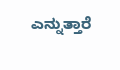ಎನ್ನುತ್ತಾರೆ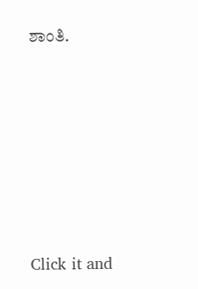ಶಾಂತಿ.












Click it and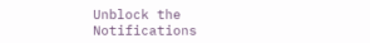Unblock the Notifications